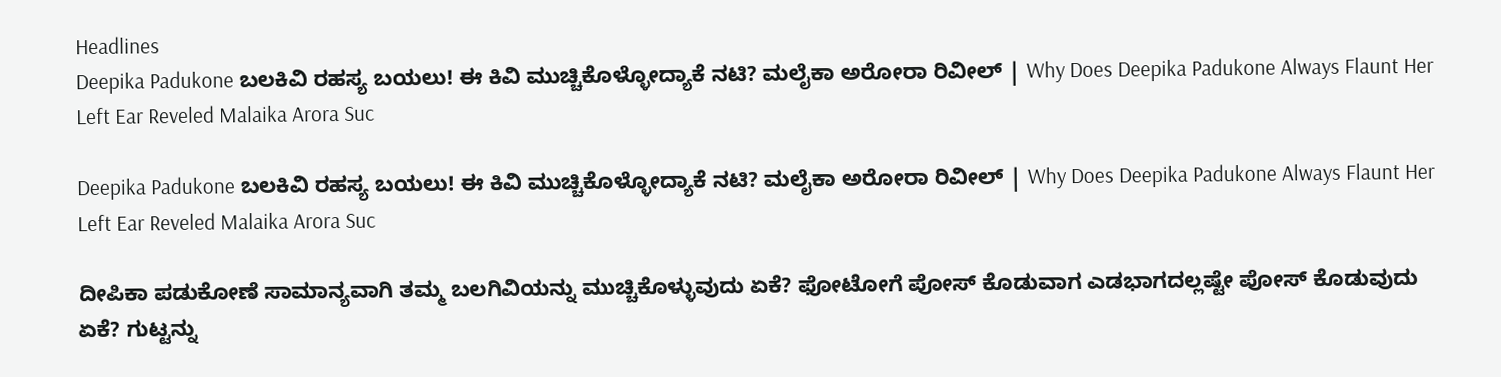Headlines
Deepika Padukone ಬಲಕಿವಿ ರಹಸ್ಯ ಬಯಲು! ಈ ಕಿವಿ ಮುಚ್ಚಿಕೊಳ್ಳೋದ್ಯಾಕೆ ನಟಿ? ಮಲೈಕಾ ಅರೋರಾ ರಿವೀಲ್ | Why Does Deepika Padukone Always Flaunt Her Left Ear Reveled Malaika Arora Suc

Deepika Padukone ಬಲಕಿವಿ ರಹಸ್ಯ ಬಯಲು! ಈ ಕಿವಿ ಮುಚ್ಚಿಕೊಳ್ಳೋದ್ಯಾಕೆ ನಟಿ? ಮಲೈಕಾ ಅರೋರಾ ರಿವೀಲ್ | Why Does Deepika Padukone Always Flaunt Her Left Ear Reveled Malaika Arora Suc

ದೀಪಿಕಾ ಪಡುಕೋಣೆ ಸಾಮಾನ್ಯವಾಗಿ ತಮ್ಮ ಬಲಗಿವಿಯನ್ನು ಮುಚ್ಚಿಕೊಳ್ಳುವುದು ಏಕೆ? ಫೋಟೋಗೆ ಪೋಸ್ ಕೊಡುವಾಗ ಎಡಭಾಗದಲ್ಲಷ್ಟೇ ಪೋಸ್ ಕೊಡುವುದು ಏಕೆ? ಗುಟ್ಟನ್ನು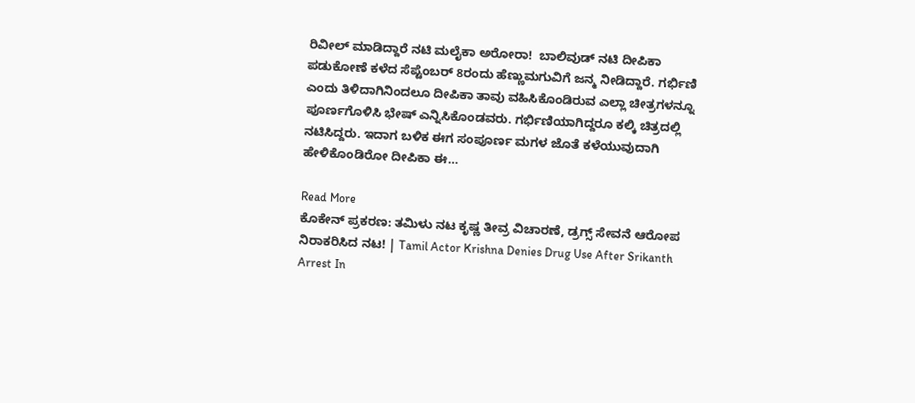ರಿವೀಲ್ ಮಾಡಿದ್ದಾರೆ ನಟಿ ಮಲೈಕಾ ಅರೋರಾ!  ಬಾಲಿವುಡ್ ನಟಿ ದೀಪಿಕಾ ಪಡುಕೋಣೆ ಕಳೆದ ಸೆಪ್ಟೆಂಬರ್ 8ರಂದು ಹೆಣ್ಣುಮಗುವಿಗೆ ಜನ್ಮ ನೀಡಿದ್ದಾರೆ. ಗರ್ಭಿಣಿ ಎಂದು ತಿಳಿದಾಗಿನಿಂದಲೂ ದೀಪಿಕಾ ತಾವು ವಹಿಸಿಕೊಂಡಿರುವ ಎಲ್ಲಾ ಚೀತ್ರಗಳನ್ನೂ ಪೂರ್ಣಗೊಳಿಸಿ ಭೇಷ್ ಎನ್ನಿಸಿಕೊಂಡವರು. ಗರ್ಭಿಣಿಯಾಗಿದ್ದರೂ ಕಲ್ಕಿ ಚಿತ್ರದಲ್ಲಿ ನಟಿಸಿದ್ದರು. ಇದಾಗ ಬಳಿಕ ಈಗ ಸಂಪೂರ್ಣ ಮಗಳ ಜೊತೆ ಕಳೆಯುವುದಾಗಿ ಹೇಳಿಕೊಂಡಿರೋ ದೀಪಿಕಾ ಈ…

Read More
ಕೊಕೇನ್ ಪ್ರಕರಣ: ತಮಿಳು ನಟ ಕೃಷ್ಣ ತೀವ್ರ ವಿಚಾರಣೆ, ಡ್ರಗ್ಸ್ ಸೇವನೆ ಆರೋಪ ನಿರಾಕರಿಸಿದ ನಟ! | Tamil Actor Krishna Denies Drug Use After Srikanth Arrest In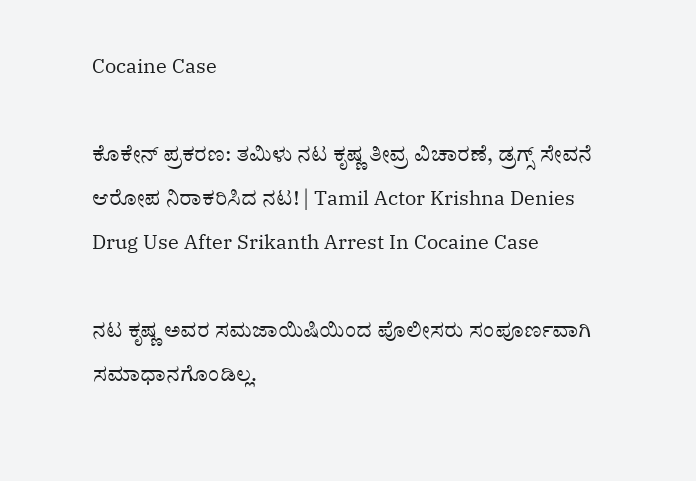Cocaine Case

ಕೊಕೇನ್ ಪ್ರಕರಣ: ತಮಿಳು ನಟ ಕೃಷ್ಣ ತೀವ್ರ ವಿಚಾರಣೆ, ಡ್ರಗ್ಸ್ ಸೇವನೆ ಆರೋಪ ನಿರಾಕರಿಸಿದ ನಟ! | Tamil Actor Krishna Denies Drug Use After Srikanth Arrest In Cocaine Case

ನಟ ಕೃಷ್ಣ ಅವರ ಸಮಜಾಯಿಷಿಯಿಂದ ಪೊಲೀಸರು ಸಂಪೂರ್ಣವಾಗಿ ಸಮಾಧಾನಗೊಂಡಿಲ್ಲ.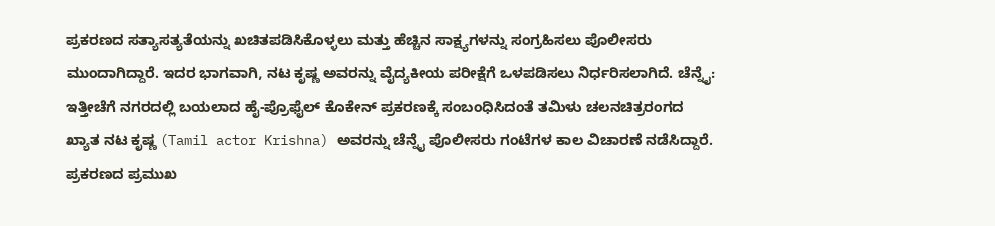ಪ್ರಕರಣದ ಸತ್ಯಾಸತ್ಯತೆಯನ್ನು ಖಚಿತಪಡಿಸಿಕೊಳ್ಳಲು ಮತ್ತು ಹೆಚ್ಚಿನ ಸಾಕ್ಷ್ಯಗಳನ್ನು ಸಂಗ್ರಹಿಸಲು ಪೊಲೀಸರು ಮುಂದಾಗಿದ್ದಾರೆ. ಇದರ ಭಾಗವಾಗಿ, ನಟ ಕೃಷ್ಣ ಅವರನ್ನು ವೈದ್ಯಕೀಯ ಪರೀಕ್ಷೆಗೆ ಒಳಪಡಿಸಲು ನಿರ್ಧರಿಸಲಾಗಿದೆ. ಚೆನ್ನೈ: ಇತ್ತೀಚೆಗೆ ನಗರದಲ್ಲಿ ಬಯಲಾದ ಹೈ-ಪ್ರೊಫೈಲ್ ಕೊಕೇನ್ ಪ್ರಕರಣಕ್ಕೆ ಸಂಬಂಧಿಸಿದಂತೆ ತಮಿಳು ಚಲನಚಿತ್ರರಂಗದ ಖ್ಯಾತ ನಟ ಕೃಷ್ಣ (Tamil actor Krishna) ಅವರನ್ನು ಚೆನ್ನೈ ಪೊಲೀಸರು ಗಂಟೆಗಳ ಕಾಲ ವಿಚಾರಣೆ ನಡೆಸಿದ್ದಾರೆ. ಪ್ರಕರಣದ ಪ್ರಮುಖ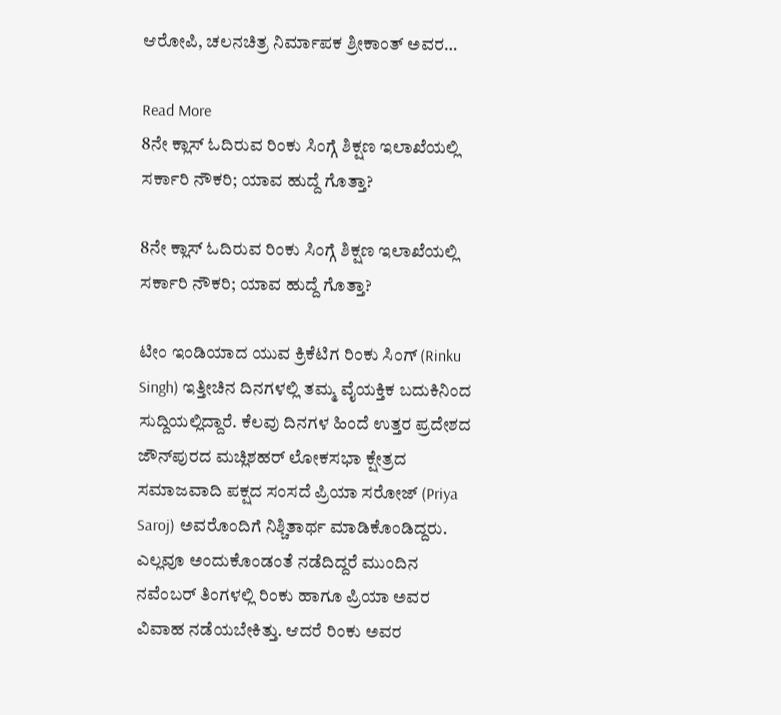ಆರೋಪಿ, ಚಲನಚಿತ್ರ ನಿರ್ಮಾಪಕ ಶ್ರೀಕಾಂತ್ ಅವರ…

Read More
8ನೇ ಕ್ಲಾಸ್ ಓದಿರುವ ರಿಂಕು ಸಿಂಗ್ಗೆ ಶಿಕ್ಷಣ ಇಲಾಖೆಯಲ್ಲಿ ಸರ್ಕಾರಿ ನೌಕರಿ; ಯಾವ ಹುದ್ದೆ ಗೊತ್ತಾ?

8ನೇ ಕ್ಲಾಸ್ ಓದಿರುವ ರಿಂಕು ಸಿಂಗ್ಗೆ ಶಿಕ್ಷಣ ಇಲಾಖೆಯಲ್ಲಿ ಸರ್ಕಾರಿ ನೌಕರಿ; ಯಾವ ಹುದ್ದೆ ಗೊತ್ತಾ?

ಟೀಂ ಇಂಡಿಯಾದ ಯುವ ಕ್ರಿಕೆಟಿಗ ರಿಂಕು ಸಿಂಗ್ (Rinku Singh) ಇತ್ತೀಚಿನ ದಿನಗಳಲ್ಲಿ ತಮ್ಮ ವೈಯಕ್ತಿಕ ಬದುಕಿನಿಂದ ಸುದ್ದಿಯಲ್ಲಿದ್ದಾರೆ. ಕೆಲವು ದಿನಗಳ ಹಿಂದೆ ಉತ್ತರ ಪ್ರದೇಶದ ಜೌನ್‌ಪುರದ ಮಚ್ಲಿಶಹರ್ ಲೋಕಸಭಾ ಕ್ಷೇತ್ರದ ಸಮಾಜವಾದಿ ಪಕ್ಷದ ಸಂಸದೆ ಪ್ರಿಯಾ ಸರೋಜ್ (Priya Saroj) ಅವರೊಂದಿಗೆ ನಿಶ್ಚಿತಾರ್ಥ ಮಾಡಿಕೊಂಡಿದ್ದರು. ಎಲ್ಲವೂ ಅಂದುಕೊಂಡಂತೆ ನಡೆದಿದ್ದರೆ ಮುಂದಿನ ನವೆಂಬರ್ ತಿಂಗಳಲ್ಲಿ ರಿಂಕು ಹಾಗೂ ಪ್ರಿಯಾ ಅವರ ವಿವಾಹ ನಡೆಯಬೇಕಿತ್ತು. ಆದರೆ ರಿಂಕು ಅವರ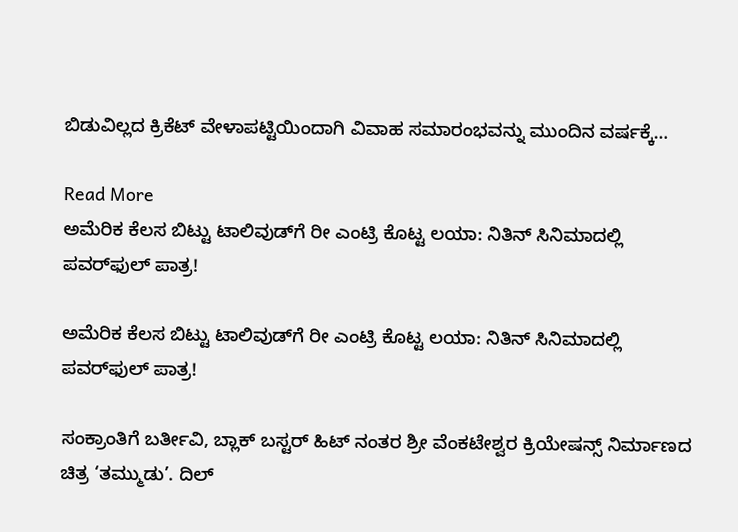ಬಿಡುವಿಲ್ಲದ ಕ್ರಿಕೆಟ್ ವೇಳಾಪಟ್ಟಿಯಿಂದಾಗಿ ವಿವಾಹ ಸಮಾರಂಭವನ್ನು ಮುಂದಿನ ವರ್ಷಕ್ಕೆ…

Read More
ಅಮೆರಿಕ ಕೆಲಸ ಬಿಟ್ಟು ಟಾಲಿವುಡ್‌ಗೆ ರೀ ಎಂಟ್ರಿ ಕೊಟ್ಟ ಲಯಾ: ನಿತಿನ್ ಸಿನಿಮಾದಲ್ಲಿ ಪವರ್‌ಫುಲ್ ಪಾತ್ರ!

ಅಮೆರಿಕ ಕೆಲಸ ಬಿಟ್ಟು ಟಾಲಿವುಡ್‌ಗೆ ರೀ ಎಂಟ್ರಿ ಕೊಟ್ಟ ಲಯಾ: ನಿತಿನ್ ಸಿನಿಮಾದಲ್ಲಿ ಪವರ್‌ಫುಲ್ ಪಾತ್ರ!

ಸಂಕ್ರಾಂತಿಗೆ ಬರ್ತೀವಿ, ಬ್ಲಾಕ್ ಬಸ್ಟರ್ ಹಿಟ್ ನಂತರ ಶ್ರೀ ವೆಂಕಟೇಶ್ವರ ಕ್ರಿಯೇಷನ್ಸ್ ನಿರ್ಮಾಣದ ಚಿತ್ರ ‘ತಮ್ಮುಡು’. ದಿಲ್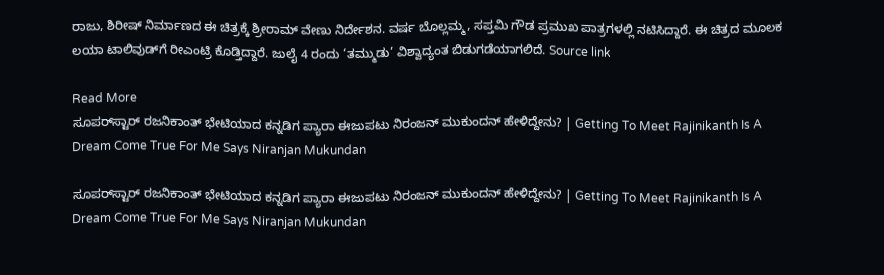ರಾಜು, ಶಿರೀಷ್ ನಿರ್ಮಾಣದ ಈ ಚಿತ್ರಕ್ಕೆ ಶ್ರೀರಾಮ್ ವೇಣು ನಿರ್ದೇಶನ. ವರ್ಷ ಬೊಲ್ಲಮ್ಮ, ಸಪ್ತಮಿ ಗೌಡ ಪ್ರಮುಖ ಪಾತ್ರಗಳಲ್ಲಿ ನಟಿಸಿದ್ದಾರೆ. ಈ ಚಿತ್ರದ ಮೂಲಕ ಲಯಾ ಟಾಲಿವುಡ್‌ಗೆ ರೀಎಂಟ್ರಿ ಕೊಡ್ತಿದ್ದಾರೆ. ಜುಲೈ 4 ರಂದು ‘ತಮ್ಮುಡು’ ವಿಶ್ವಾದ್ಯಂತ ಬಿಡುಗಡೆಯಾಗಲಿದೆ. Source link

Read More
ಸೂಪರ್‌ಸ್ಟಾರ್ ರಜನಿಕಾಂತ್ ಭೇಟಿಯಾದ ಕನ್ನಡಿಗ ಪ್ಯಾರಾ ಈಜುಪಟು ನಿರಂಜನ್ ಮುಕುಂದನ್ ಹೇಳಿದ್ದೇನು? | Getting To Meet Rajinikanth Is A Dream Come True For Me Says Niranjan Mukundan

ಸೂಪರ್‌ಸ್ಟಾರ್ ರಜನಿಕಾಂತ್ ಭೇಟಿಯಾದ ಕನ್ನಡಿಗ ಪ್ಯಾರಾ ಈಜುಪಟು ನಿರಂಜನ್ ಮುಕುಂದನ್ ಹೇಳಿದ್ದೇನು? | Getting To Meet Rajinikanth Is A Dream Come True For Me Says Niranjan Mukundan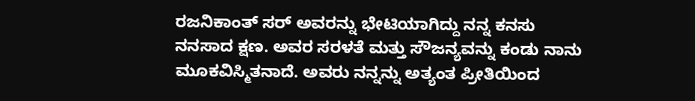ರಜನಿಕಾಂತ್ ಸರ್ ಅವರನ್ನು ಭೇಟಿಯಾಗಿದ್ದು ನನ್ನ ಕನಸು ನನಸಾದ ಕ್ಷಣ. ಅವರ ಸರಳತೆ ಮತ್ತು ಸೌಜನ್ಯವನ್ನು ಕಂಡು ನಾನು ಮೂಕವಿಸ್ಮಿತನಾದೆ. ಅವರು ನನ್ನನ್ನು ಅತ್ಯಂತ ಪ್ರೀತಿಯಿಂದ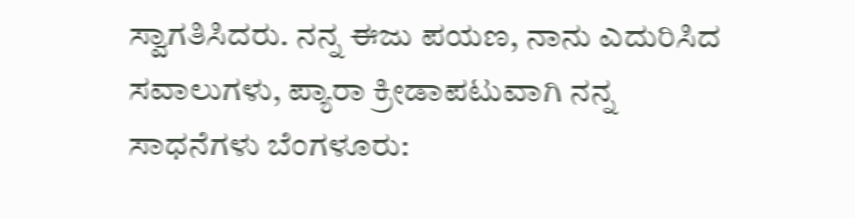ಸ್ವಾಗತಿಸಿದರು. ನನ್ನ ಈಜು ಪಯಣ, ನಾನು ಎದುರಿಸಿದ ಸವಾಲುಗಳು, ಪ್ಯಾರಾ ಕ್ರೀಡಾಪಟುವಾಗಿ ನನ್ನ ಸಾಧನೆಗಳು ಬೆಂಗಳೂರು: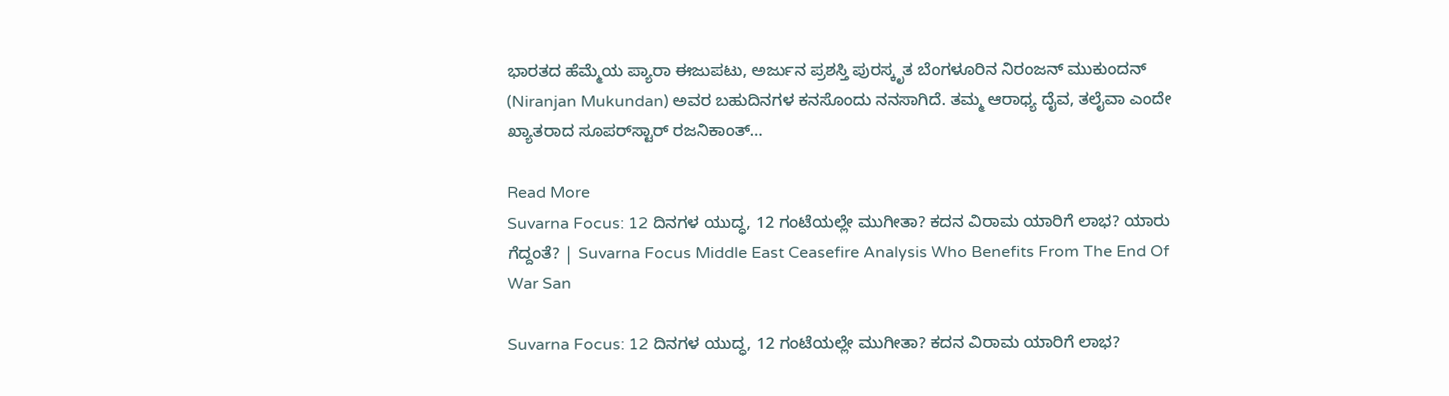ಭಾರತದ ಹೆಮ್ಮೆಯ ಪ್ಯಾರಾ ಈಜುಪಟು, ಅರ್ಜುನ ಪ್ರಶಸ್ತಿ ಪುರಸ್ಕೃತ ಬೆಂಗಳೂರಿನ ನಿರಂಜನ್ ಮುಕುಂದನ್ (Niranjan Mukundan) ಅವರ ಬಹುದಿನಗಳ ಕನಸೊಂದು ನನಸಾಗಿದೆ. ತಮ್ಮ ಆರಾಧ್ಯ ದೈವ, ತಲೈವಾ ಎಂದೇ ಖ್ಯಾತರಾದ ಸೂಪರ್‌ಸ್ಟಾರ್ ರಜನಿಕಾಂತ್…

Read More
Suvarna Focus: 12 ದಿನಗಳ ಯುದ್ಧ, 12 ಗಂಟೆಯಲ್ಲೇ ಮುಗೀತಾ? ಕದನ ವಿರಾಮ ಯಾರಿಗೆ ಲಾಭ? ಯಾರು ಗೆದ್ದಂತೆ? | Suvarna Focus Middle East Ceasefire Analysis Who Benefits From The End Of War San

Suvarna Focus: 12 ದಿನಗಳ ಯುದ್ಧ, 12 ಗಂಟೆಯಲ್ಲೇ ಮುಗೀತಾ? ಕದನ ವಿರಾಮ ಯಾರಿಗೆ ಲಾಭ?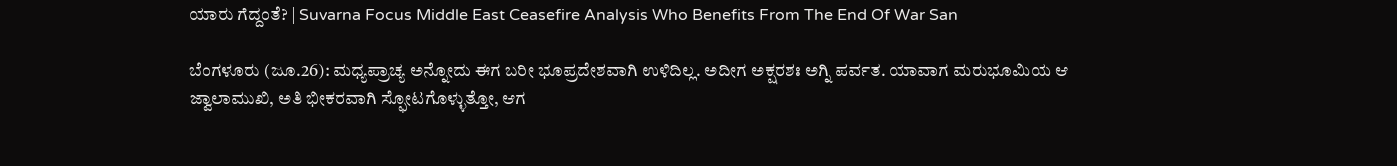ಯಾರು ಗೆದ್ದಂತೆ? | Suvarna Focus Middle East Ceasefire Analysis Who Benefits From The End Of War San

ಬೆಂಗಳೂರು (ಜೂ.26): ಮಧ್ಯಪ್ರಾಚ್ಯ ಅನ್ನೋದು ಈಗ ಬರೀ ಭೂಪ್ರದೇಶವಾಗಿ ಉಳಿದಿಲ್ಲ. ಅದೀಗ ಅಕ್ಷರಶಃ ಅಗ್ನಿ ಪರ್ವತ. ಯಾವಾಗ ಮರುಭೂಮಿಯ ಆ ಜ್ವಾಲಾಮುಖಿ, ಅತಿ ಭೀಕರವಾಗಿ ಸ್ಫೋಟಗೊಳ್ಳುತ್ತೋ, ಆಗ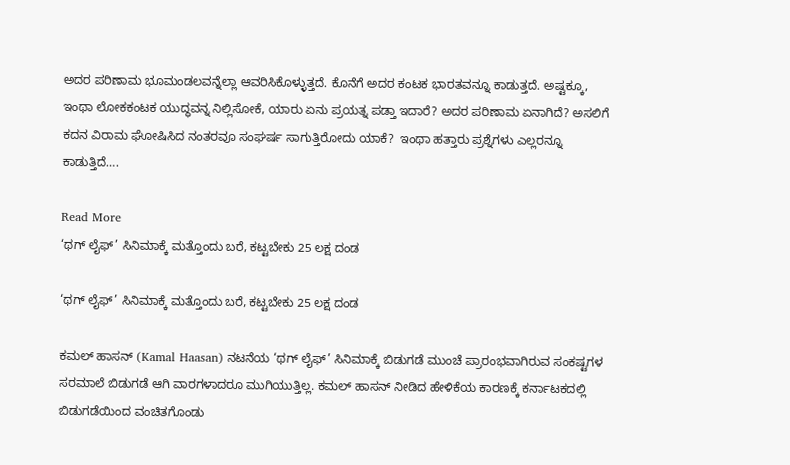ಅದರ ಪರಿಣಾಮ ಭೂಮಂಡಲವನ್ನೆಲ್ಲಾ ಆವರಿಸಿಕೊಳ್ಳುತ್ತದೆ. ಕೊನೆಗೆ ಅದರ ಕಂಟಕ ಭಾರತವನ್ನೂ ಕಾಡುತ್ತದೆ. ಅಷ್ಟಕ್ಕೂ, ಇಂಥಾ ಲೋಕಕಂಟಕ ಯುದ್ಧವನ್ನ ನಿಲ್ಲಿಸೋಕೆ, ಯಾರು ಏನು ಪ್ರಯತ್ನ ಪಡ್ತಾ ಇದಾರೆ? ಅದರ ಪರಿಣಾಮ ಏನಾಗಿದೆ? ಅಸಲಿಗೆ ಕದನ ವಿರಾಮ ಘೋಷಿಸಿದ ನಂತರವೂ ಸಂಘರ್ಷ ಸಾಗುತ್ತಿರೋದು ಯಾಕೆ?  ಇಂಥಾ ಹತ್ತಾರು ಪ್ರಶ್ನೆಗಳು ಎಲ್ಲರನ್ನೂ ಕಾಡುತ್ತಿದೆ….

Read More
‘ಥಗ್ ಲೈಫ್’ ಸಿನಿಮಾಕ್ಕೆ ಮತ್ತೊಂದು ಬರೆ, ಕಟ್ಟಬೇಕು 25 ಲಕ್ಷ ದಂಡ

‘ಥಗ್ ಲೈಫ್’ ಸಿನಿಮಾಕ್ಕೆ ಮತ್ತೊಂದು ಬರೆ, ಕಟ್ಟಬೇಕು 25 ಲಕ್ಷ ದಂಡ

ಕಮಲ್ ಹಾಸನ್ (Kamal Haasan) ನಟನೆಯ ‘ಥಗ್ ಲೈಫ್’ ಸಿನಿಮಾಕ್ಕೆ ಬಿಡುಗಡೆ ಮುಂಚೆ ಪ್ರಾರಂಭವಾಗಿರುವ ಸಂಕಷ್ಟಗಳ ಸರಮಾಲೆ ಬಿಡುಗಡೆ ಆಗಿ ವಾರಗಳಾದರೂ ಮುಗಿಯುತ್ತಿಲ್ಲ. ಕಮಲ್ ಹಾಸನ್ ನೀಡಿದ ಹೇಳಿಕೆಯ ಕಾರಣಕ್ಕೆ ಕರ್ನಾಟಕದಲ್ಲಿ ಬಿಡುಗಡೆಯಿಂದ ವಂಚಿತಗೊಂಡು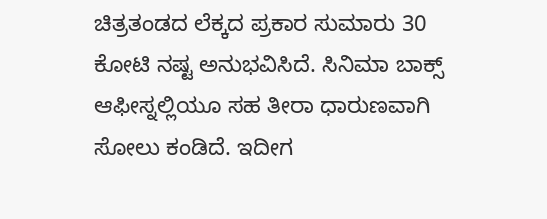ಚಿತ್ರತಂಡದ ಲೆಕ್ಕದ ಪ್ರಕಾರ ಸುಮಾರು 30 ಕೋಟಿ ನಷ್ಟ ಅನುಭವಿಸಿದೆ. ಸಿನಿಮಾ ಬಾಕ್ಸ್ ಆಫೀಸ್ನಲ್ಲಿಯೂ ಸಹ ತೀರಾ ಧಾರುಣವಾಗಿ ಸೋಲು ಕಂಡಿದೆ. ಇದೀಗ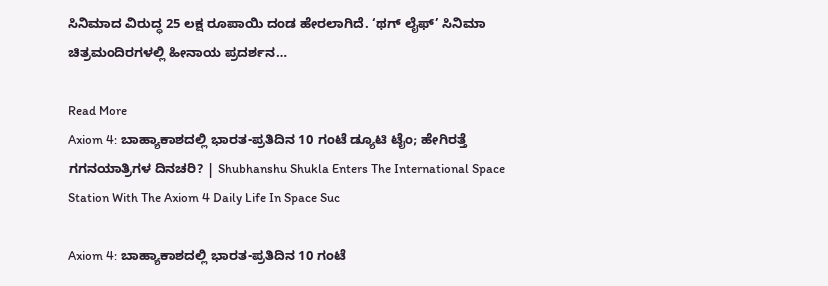ಸಿನಿಮಾದ ವಿರುದ್ಧ 25 ಲಕ್ಷ ರೂಪಾಯಿ ದಂಡ ಹೇರಲಾಗಿದೆ. ‘ಥಗ್ ಲೈಫ್’ ಸಿನಿಮಾ ಚಿತ್ರಮಂದಿರಗಳಲ್ಲಿ ಹೀನಾಯ ಪ್ರದರ್ಶನ…

Read More
Axiom 4: ಬಾಹ್ಯಾಕಾಶದಲ್ಲಿ ಭಾರತ-ಪ್ರತಿದಿನ 10 ಗಂಟೆ ಡ್ಯೂಟಿ ಟೈಂ; ಹೇಗಿರತ್ತೆ ಗಗನಯಾತ್ರಿಗಳ ದಿನಚರಿ? | Shubhanshu Shukla Enters The International Space Station With The Axiom 4 Daily Life In Space Suc

Axiom 4: ಬಾಹ್ಯಾಕಾಶದಲ್ಲಿ ಭಾರತ-ಪ್ರತಿದಿನ 10 ಗಂಟೆ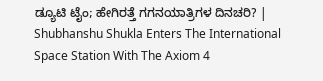ಡ್ಯೂಟಿ ಟೈಂ; ಹೇಗಿರತ್ತೆ ಗಗನಯಾತ್ರಿಗಳ ದಿನಚರಿ? | Shubhanshu Shukla Enters The International Space Station With The Axiom 4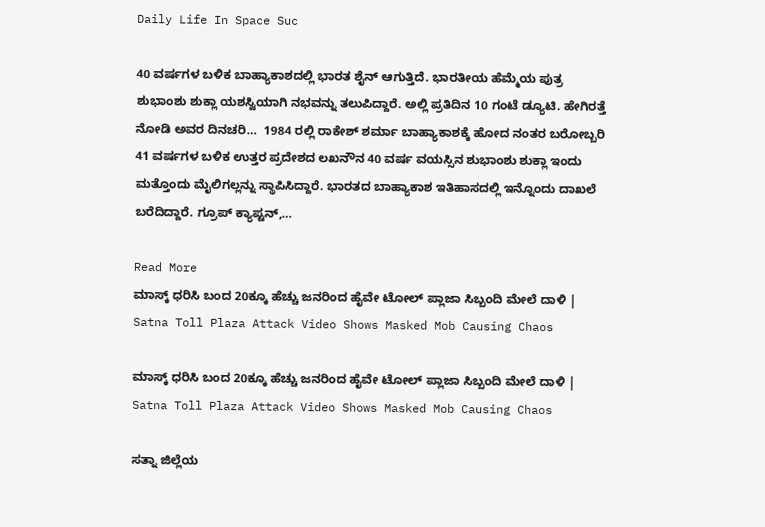Daily Life In Space Suc

40 ವರ್ಷಗಳ ಬಳಿಕ ಬಾಹ್ಯಾಕಾಶದಲ್ಲಿ ಭಾರತ ಶೈನ್ ಆಗುತ್ತಿದೆ. ಭಾರತೀಯ ಹೆಮ್ಮೆಯ ಪುತ್ರ ಶುಭಾಂಶು ಶುಕ್ಲಾ ಯಶಸ್ವಿಯಾಗಿ ನಭವನ್ನು ತಲುಪಿದ್ದಾರೆ. ಅಲ್ಲಿ ಪ್ರತಿದಿನ 10 ಗಂಟೆ ಡ್ಯೂಟಿ. ಹೇಗಿರತ್ತೆ ನೋಡಿ ಅವರ ದಿನಚರಿ…  1984 ರಲ್ಲಿ ರಾಕೇಶ್ ಶರ್ಮಾ ಬಾಹ್ಯಾಕಾಶಕ್ಕೆ ಹೋದ ನಂತರ ಬರೋಬ್ಬರಿ 41 ವರ್ಷಗಳ ಬಳಿಕ ಉತ್ತರ ಪ್ರದೇಶದ ಲಖನೌನ 40 ವರ್ಷ ವಯಸ್ಸಿನ ಶುಭಾಂಶು ಶುಕ್ಲಾ ಇಂದು ಮತ್ತೊಂದು ಮೈಲಿಗಲ್ಲನ್ನು ಸ್ಥಾಪಿಸಿದ್ದಾರೆ. ಭಾರತದ ಬಾಹ್ಯಾಕಾಶ ಇತಿಹಾಸದಲ್ಲಿ ಇನ್ನೊಂದು ದಾಖಲೆ ಬರೆದಿದ್ದಾರೆ. ಗ್ರೂಪ್ ಕ್ಯಾಪ್ಟನ್,…

Read More
ಮಾಸ್ಕ್ ಧರಿಸಿ ಬಂದ 20ಕ್ಕೂ ಹೆಚ್ಚು ಜನರಿಂದ ಹೈವೇ ಟೋಲ್ ಪ್ಲಾಜಾ ಸಿಬ್ಬಂದಿ ಮೇಲೆ ದಾಳಿ | Satna Toll Plaza Attack Video Shows Masked Mob Causing Chaos

ಮಾಸ್ಕ್ ಧರಿಸಿ ಬಂದ 20ಕ್ಕೂ ಹೆಚ್ಚು ಜನರಿಂದ ಹೈವೇ ಟೋಲ್ ಪ್ಲಾಜಾ ಸಿಬ್ಬಂದಿ ಮೇಲೆ ದಾಳಿ | Satna Toll Plaza Attack Video Shows Masked Mob Causing Chaos

ಸತ್ನಾ ಜಿಲ್ಲೆಯ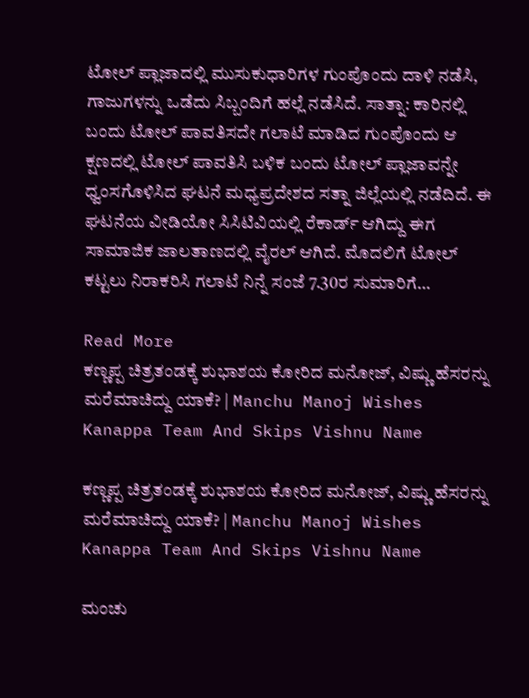ಟೋಲ್ ಪ್ಲಾಜಾದಲ್ಲಿ ಮುಸುಕುಧಾರಿಗಳ ಗುಂಪೊಂದು ದಾಳಿ ನಡೆಸಿ, ಗಾಜುಗಳನ್ನು ಒಡೆದು ಸಿಬ್ಬಂದಿಗೆ ಹಲ್ಲೆ ನಡೆಸಿದೆ. ಸಾತ್ನಾ: ಕಾರಿನಲ್ಲಿ ಬಂದು ಟೋಲ್ ಪಾವತಿಸದೇ ಗಲಾಟೆ ಮಾಡಿದ ಗುಂಪೊಂದು ಆ ಕ್ಷಣದಲ್ಲಿ ಟೋಲ್ ಪಾವತಿಸಿ ಬಳಿಕ ಬಂದು ಟೋಲ್ ಪ್ಲಾಜಾವನ್ನೇ ಧ್ವಂಸಗೊಳಿಸಿದ ಘಟನೆ ಮಧ್ಯಪ್ರದೇಶದ ಸತ್ನಾ ಜಿಲ್ಲೆಯಲ್ಲಿ ನಡೆದಿದೆ. ಈ ಘಟನೆಯ ವೀಡಿಯೋ ಸಿಸಿಟಿವಿಯಲ್ಲಿ ರೆಕಾರ್ಡ್‌ ಆಗಿದ್ದು ಈಗ ಸಾಮಾಜಿಕ ಜಾಲತಾಣದಲ್ಲಿ ವೈರಲ್ ಆಗಿದೆ. ಮೊದಲಿಗೆ ಟೋಲ್ ಕಟ್ಟಲು ನಿರಾಕರಿಸಿ ಗಲಾಟೆ ನಿನ್ನೆ ಸಂಜೆ 7.30ರ ಸುಮಾರಿಗೆ…

Read More
ಕಣ್ಣಪ್ಪ ಚಿತ್ರತಂಡಕ್ಕೆ ಶುಭಾಶಯ ಕೋರಿದ ಮನೋಜ್, ವಿಷ್ಣು ಹೆಸರನ್ನು ಮರೆಮಾಚಿದ್ದು ಯಾಕೆ? | Manchu Manoj Wishes Kanappa Team And Skips Vishnu Name

ಕಣ್ಣಪ್ಪ ಚಿತ್ರತಂಡಕ್ಕೆ ಶುಭಾಶಯ ಕೋರಿದ ಮನೋಜ್, ವಿಷ್ಣು ಹೆಸರನ್ನು ಮರೆಮಾಚಿದ್ದು ಯಾಕೆ? | Manchu Manoj Wishes Kanappa Team And Skips Vishnu Name

ಮಂಚು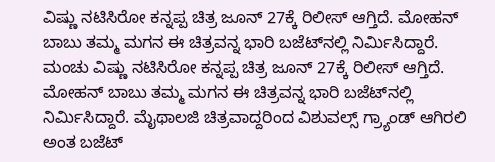ವಿಷ್ಣು ನಟಿಸಿರೋ ಕನ್ನಪ್ಪ ಚಿತ್ರ ಜೂನ್ 27ಕ್ಕೆ ರಿಲೀಸ್ ಆಗ್ತಿದೆ. ಮೋಹನ್ ಬಾಬು ತಮ್ಮ ಮಗನ ಈ ಚಿತ್ರವನ್ನ ಭಾರಿ ಬಜೆಟ್‌ನಲ್ಲಿ ನಿರ್ಮಿಸಿದ್ದಾರೆ. ಮಂಚು ವಿಷ್ಣು ನಟಿಸಿರೋ ಕನ್ನಪ್ಪ ಚಿತ್ರ ಜೂನ್ 27ಕ್ಕೆ ರಿಲೀಸ್ ಆಗ್ತಿದೆ. ಮೋಹನ್ ಬಾಬು ತಮ್ಮ ಮಗನ ಈ ಚಿತ್ರವನ್ನ ಭಾರಿ ಬಜೆಟ್‌ನಲ್ಲಿ ನಿರ್ಮಿಸಿದ್ದಾರೆ. ಮೈಥಾಲಜಿ ಚಿತ್ರವಾದ್ದರಿಂದ ವಿಶುವಲ್ಸ್ ಗ್ರ್ಯಾಂಡ್ ಆಗಿರಲಿ ಅಂತ ಬಜೆಟ್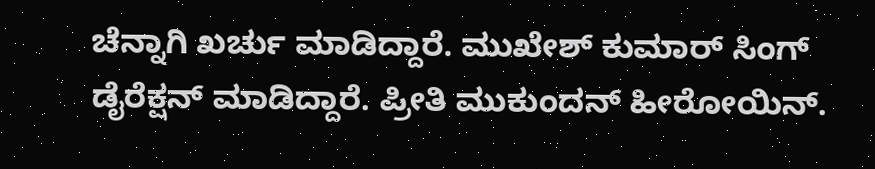ಚೆನ್ನಾಗಿ ಖರ್ಚು ಮಾಡಿದ್ದಾರೆ. ಮುಖೇಶ್ ಕುಮಾರ್ ಸಿಂಗ್ ಡೈರೆಕ್ಷನ್ ಮಾಡಿದ್ದಾರೆ. ಪ್ರೀತಿ ಮುಕುಂದನ್ ಹೀರೋಯಿನ್.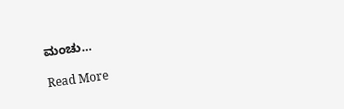ಮಂಚು…

Read More